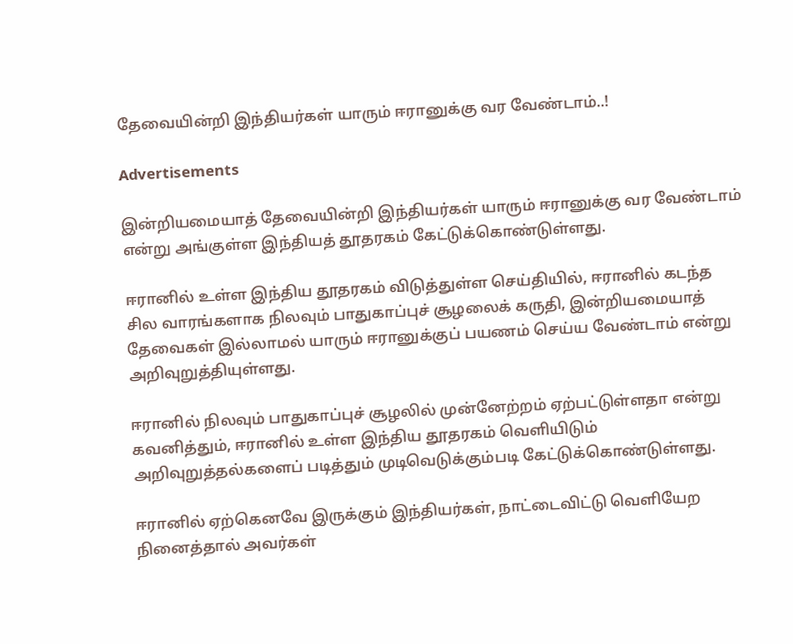தேவையின்றி இந்தியர்கள் யாரும் ஈரானுக்கு வர வேண்டாம்..!

Advertisements

இன்றியமையாத் தேவையின்றி இந்தியர்கள் யாரும் ஈரானுக்கு வர வேண்டாம் என்று அங்குள்ள இந்தியத் தூதரகம் கேட்டுக்கொண்டுள்ளது.

ஈரானில் உள்ள இந்திய தூதரகம் விடுத்துள்ள செய்தியில், ஈரானில் கடந்த சில வாரங்களாக நிலவும் பாதுகாப்புச் சூழலைக் கருதி, இன்றியமையாத் தேவைகள் இல்லாமல் யாரும் ஈரானுக்குப் பயணம் செய்ய வேண்டாம் என்று அறிவுறுத்தியுள்ளது.

ஈரானில் நிலவும் பாதுகாப்புச் சூழலில் முன்னேற்றம் ஏற்பட்டுள்ளதா என்று கவனித்தும், ஈரானில் உள்ள இந்திய தூதரகம் வெளியிடும் அறிவுறுத்தல்களைப் படித்தும் முடிவெடுக்கும்படி கேட்டுக்கொண்டுள்ளது.

ஈரானில் ஏற்கெனவே இருக்கும் இந்தியர்கள், நாட்டைவிட்டு வெளியேற நினைத்தால் அவர்கள்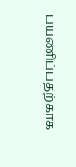பயணிப்பதற்காக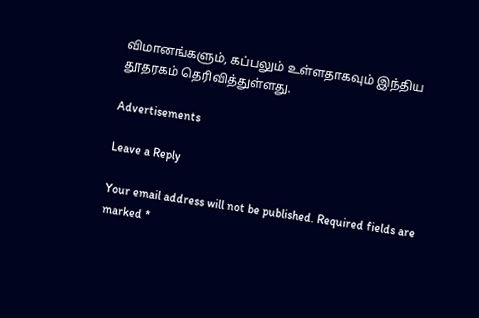விமானங்களும், கப்பலும் உள்ளதாகவும் இந்திய தூதரகம் தெரிவித்துள்ளது.

Advertisements

Leave a Reply

Your email address will not be published. Required fields are marked *